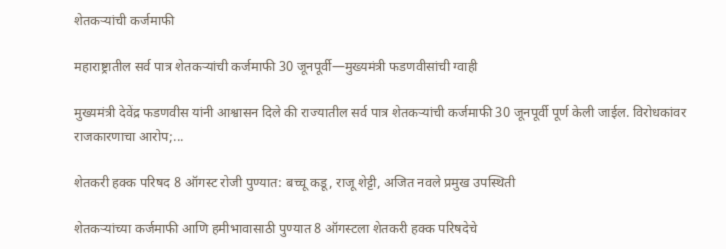शेतकऱ्यांची कर्जमाफी

महाराष्ट्रातील सर्व पात्र शेतकऱ्यांची कर्जमाफी 30 जूनपूर्वी—मुख्यमंत्री फडणवीसांची ग्वाही

मुख्यमंत्री देवेंद्र फडणवीस यांनी आश्वासन दिले की राज्यातील सर्व पात्र शेतकऱ्यांची कर्जमाफी 30 जूनपूर्वी पूर्ण केली जाईल. विरोधकांवर राजकारणाचा आरोप;...

शेतकरी हक्क परिषद 8 ऑगस्ट रोजी पुण्यात: बच्चू कडू, राजू शेट्टी, अजित नवले प्रमुख उपस्थिती

शेतकऱ्यांच्या कर्जमाफी आणि हमीभावासाठी पुण्यात 8 ऑगस्टला शेतकरी हक्क परिषदेचे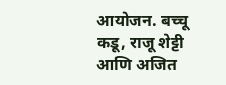आयोजन. बच्चू कडू, राजू शेट्टी आणि अजित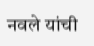नवले यांची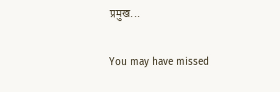प्रमुख...

You may have missed